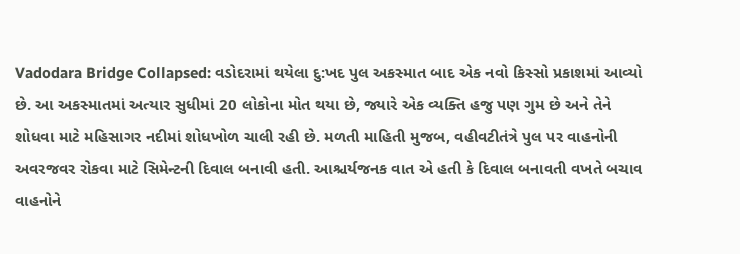Vadodara Bridge Collapsed: વડોદરામાં થયેલા દુ:ખદ પુલ અકસ્માત બાદ એક નવો કિસ્સો પ્રકાશમાં આવ્યો છે. આ અકસ્માતમાં અત્યાર સુધીમાં 20 લોકોના મોત થયા છે, જ્યારે એક વ્યક્તિ હજુ પણ ગુમ છે અને તેને શોધવા માટે મહિસાગર નદીમાં શોધખોળ ચાલી રહી છે. મળતી માહિતી મુજબ, વહીવટીતંત્રે પુલ પર વાહનોની અવરજવર રોકવા માટે સિમેન્ટની દિવાલ બનાવી હતી. આશ્ચર્યજનક વાત એ હતી કે દિવાલ બનાવતી વખતે બચાવ વાહનોને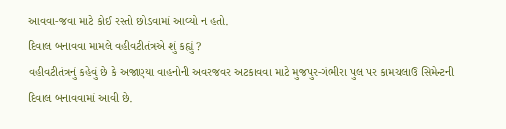આવવા-જવા માટે કોઈ રસ્તો છોડવામાં આવ્યો ન હતો.
દિવાલ બનાવવા મામલે વહીવટીતંત્રએ શું કહ્યું ?
વહીવટીતંત્રનું કહેવું છે કે અજાણ્યા વાહનોની અવરજવર અટકાવવા માટે મુજપુર-ગંભીરા પુલ પર કામચલાઉ સિમેન્ટની દિવાલ બનાવવામાં આવી છે.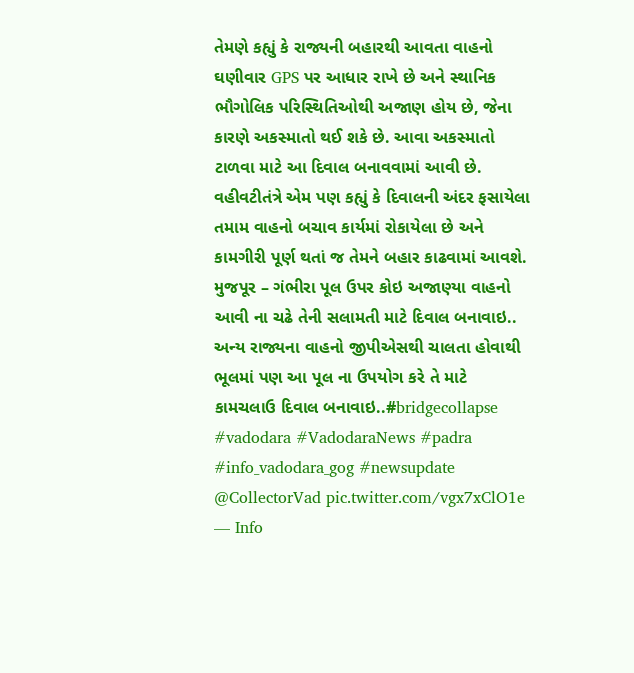તેમણે કહ્યું કે રાજ્યની બહારથી આવતા વાહનો ઘણીવાર GPS પર આધાર રાખે છે અને સ્થાનિક ભૌગોલિક પરિસ્થિતિઓથી અજાણ હોય છે, જેના કારણે અકસ્માતો થઈ શકે છે. આવા અકસ્માતો ટાળવા માટે આ દિવાલ બનાવવામાં આવી છે. વહીવટીતંત્રે એમ પણ કહ્યું કે દિવાલની અંદર ફસાયેલા તમામ વાહનો બચાવ કાર્યમાં રોકાયેલા છે અને કામગીરી પૂર્ણ થતાં જ તેમને બહાર કાઢવામાં આવશે.
મુજપૂર – ગંભીરા પૂલ ઉપર કોઇ અજાણ્યા વાહનો આવી ના ચઢે તેની સલામતી માટે દિવાલ બનાવાઇ..
અન્ય રાજ્યના વાહનો જીપીએસથી ચાલતા હોવાથી ભૂલમાં પણ આ પૂલ ના ઉપયોગ કરે તે માટે કામચલાઉ દિવાલ બનાવાઇ..#bridgecollapse #vadodara #VadodaraNews #padra #info_vadodara_gog #newsupdate @CollectorVad pic.twitter.com/vgx7xClO1e
— Info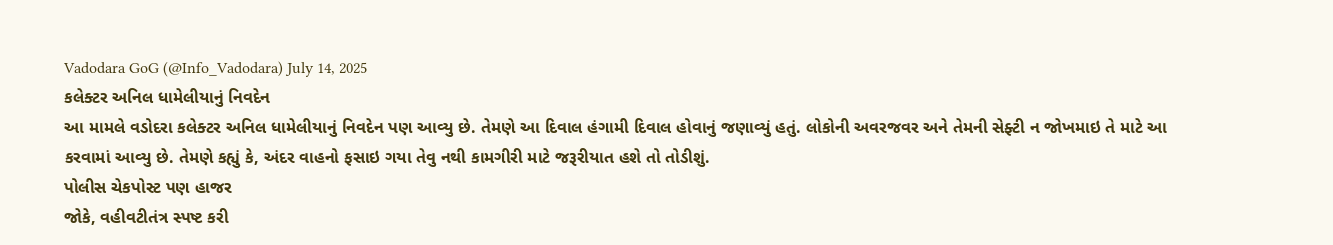Vadodara GoG (@Info_Vadodara) July 14, 2025
કલેક્ટર અનિલ ધામેલીયાનું નિવદેન
આ મામલે વડોદરા કલેક્ટર અનિલ ધામેલીયાનું નિવદેન પણ આવ્યુ છે. તેમણે આ દિવાલ હંગામી દિવાલ હોવાનું જણાવ્યું હતું. લોકોની અવરજવર અને તેમની સેફ્ટી ન જોખમાઇ તે માટે આ કરવામાં આવ્યુ છે. તેમણે કહ્યું કે, અંદર વાહનો ફસાઇ ગયા તેવુ નથી કામગીરી માટે જરૂરીયાત હશે તો તોડીશું.
પોલીસ ચેકપોસ્ટ પણ હાજર
જોકે, વહીવટીતંત્ર સ્પષ્ટ કરી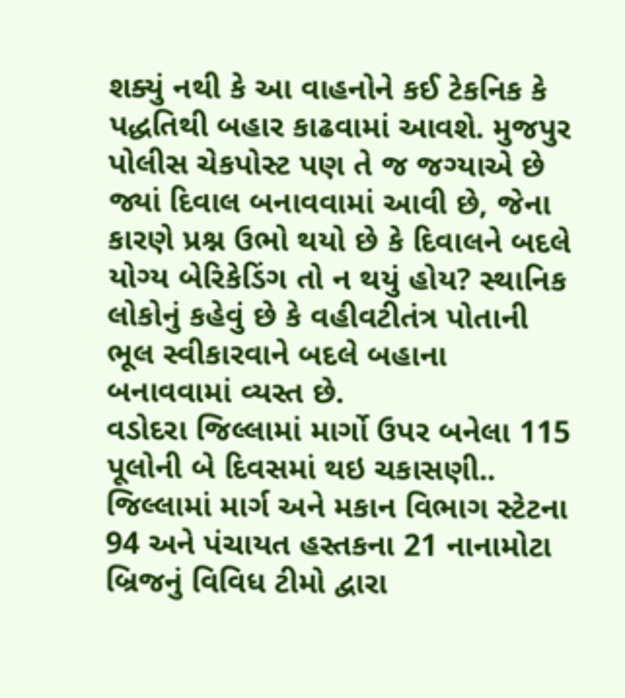શક્યું નથી કે આ વાહનોને કઈ ટેકનિક કે પદ્ધતિથી બહાર કાઢવામાં આવશે. મુજપુર પોલીસ ચેકપોસ્ટ પણ તે જ જગ્યાએ છે જ્યાં દિવાલ બનાવવામાં આવી છે, જેના કારણે પ્રશ્ન ઉભો થયો છે કે દિવાલને બદલે યોગ્ય બેરિકેડિંગ તો ન થયું હોય? સ્થાનિક લોકોનું કહેવું છે કે વહીવટીતંત્ર પોતાની ભૂલ સ્વીકારવાને બદલે બહાના બનાવવામાં વ્યસ્ત છે.
વડોદરા જિલ્લામાં માર્ગો ઉપર બનેલા 115 પૂલોની બે દિવસમાં થઇ ચકાસણી..
જિલ્લામાં માર્ગ અને મકાન વિભાગ સ્ટેટના 94 અને પંચાયત હસ્તકના 21 નાનામોટા બ્રિજનું વિવિધ ટીમો દ્વારા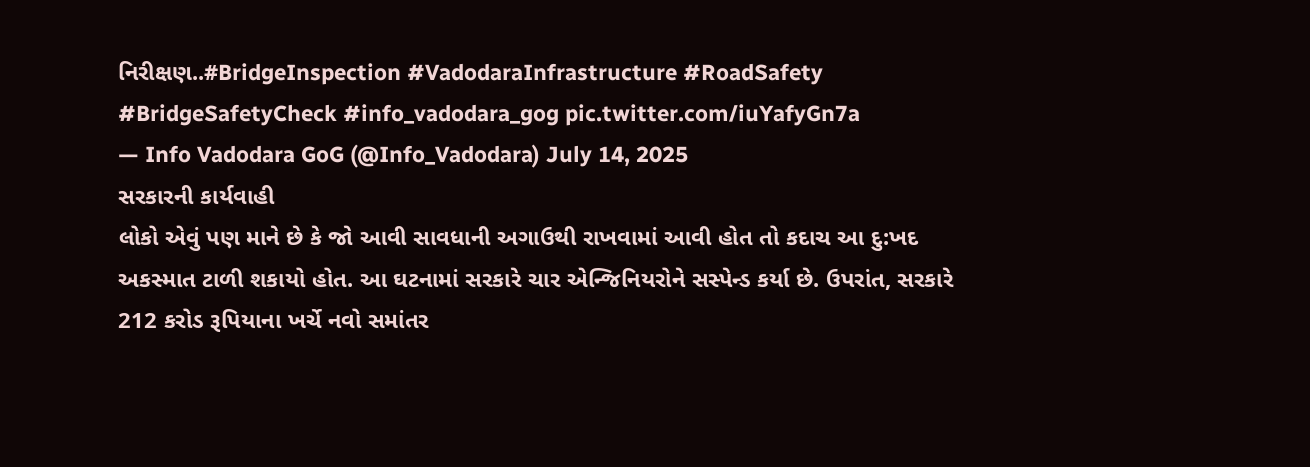નિરીક્ષણ..#BridgeInspection #VadodaraInfrastructure #RoadSafety #BridgeSafetyCheck #info_vadodara_gog pic.twitter.com/iuYafyGn7a
— Info Vadodara GoG (@Info_Vadodara) July 14, 2025
સરકારની કાર્યવાહી
લોકો એવું પણ માને છે કે જો આવી સાવધાની અગાઉથી રાખવામાં આવી હોત તો કદાચ આ દુ:ખદ અકસ્માત ટાળી શકાયો હોત. આ ઘટનામાં સરકારે ચાર એન્જિનિયરોને સસ્પેન્ડ કર્યા છે. ઉપરાંત, સરકારે 212 કરોડ રૂપિયાના ખર્ચે નવો સમાંતર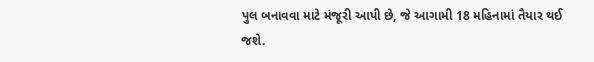પુલ બનાવવા માટે મંજૂરી આપી છે, જે આગામી 18 મહિનામાં તૈયાર થઈ જશે.